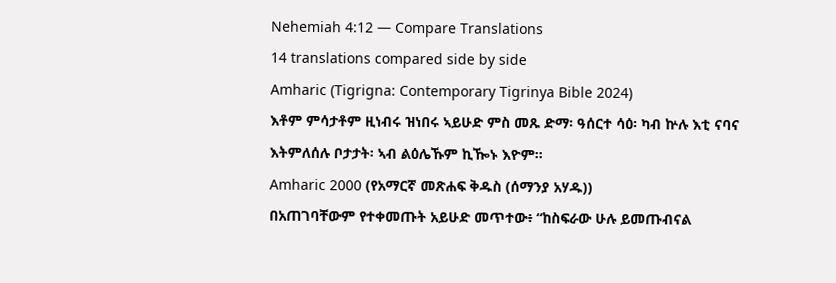Nehemiah 4:12 — Compare Translations
14 translations compared side by side
Amharic (Tigrigna: Contemporary Tigrinya Bible 2024)
እቶም ምሳታቶም ዚነብሩ ዝነበሩ ኣይሁድ ምስ መጹ ድማ፡ ዓሰርተ ሳዕ፡ ካብ ኵሉ እቲ ናባና እትምለሰሉ ቦታታት፡ ኣብ ልዕሌኹም ኪዀኑ እዮም።
Amharic 2000 (የአማርኛ መጽሐፍ ቅዱስ (ሰማንያ አሃዱ))
በአጠገባቸውም የተቀመጡት አይሁድ መጥተው፥ “ከስፍራው ሁሉ ይመጡብናል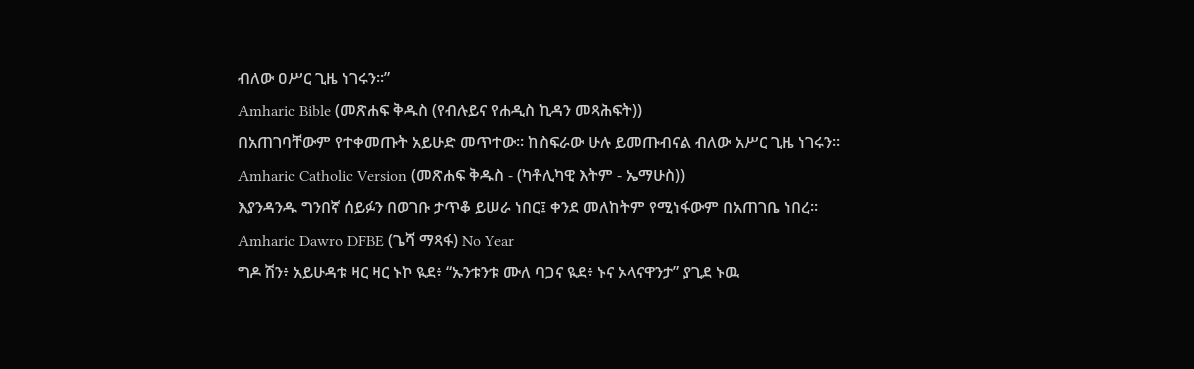ብለው ዐሥር ጊዜ ነገሩን።”
Amharic Bible (መጽሐፍ ቅዱስ (የብሉይና የሐዲስ ኪዳን መጻሕፍት))
በአጠገባቸውም የተቀመጡት አይሁድ መጥተው። ከስፍራው ሁሉ ይመጡብናል ብለው አሥር ጊዜ ነገሩን።
Amharic Catholic Version (መጽሐፍ ቅዱስ - (ካቶሊካዊ እትም - ኤማሁስ))
እያንዳንዱ ግንበኛ ሰይፉን በወገቡ ታጥቆ ይሠራ ነበር፤ ቀንደ መለከትም የሚነፋውም በአጠገቤ ነበረ።
Amharic Dawro DFBE (ጌሻ ማጻፋ) No Year
ግዶ ሽን፥ አይሁዳቱ ዛር ዛር ኑኮ ዪደ፥ “ኡንቱንቱ ሙለ ባጋና ዪደ፥ ኑና ኦላናዋንታ” ያጊደ ኑዉ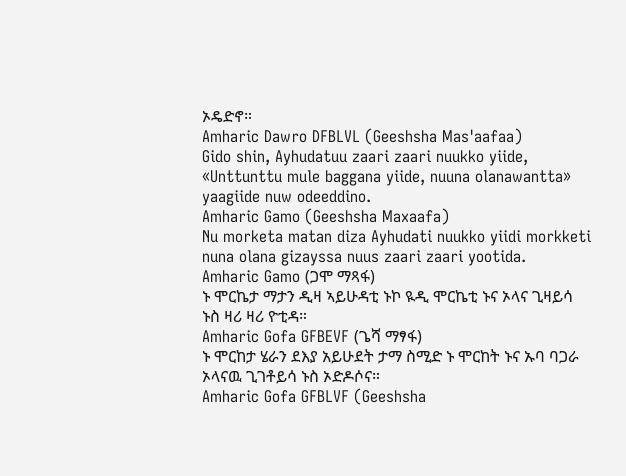ኦዴድኖ።
Amharic Dawro DFBLVL (Geeshsha Mas'aafaa)
Gido shin, Ayhudatuu zaari zaari nuukko yiide, «Unttunttu mule baggana yiide, nuuna olanawantta» yaagiide nuw odeeddino.
Amharic Gamo (Geeshsha Maxaafa)
Nu morketa matan diza Ayhudati nuukko yiidi morkketi nuna olana gizayssa nuus zaari zaari yootida.
Amharic Gamo (ጋሞ ማጻፋ)
ኑ ሞርኬታ ማታን ዲዛ ኣይሁዳቲ ኑኮ ዪዲ ሞርኬቲ ኑና ኦላና ጊዛይሳ ኑስ ዛሪ ዛሪ ዮቲዳ።
Amharic Gofa GFBEVF (ጌሻ ማፃፋ)
ኑ ሞርከታ ሄራን ደእያ አይሁደት ታማ ስሚድ ኑ ሞርከት ኑና ኡባ ባጋራ ኦላናዉ ጊገቶይሳ ኑስ ኦድዶሶና።
Amharic Gofa GFBLVF (Geeshsha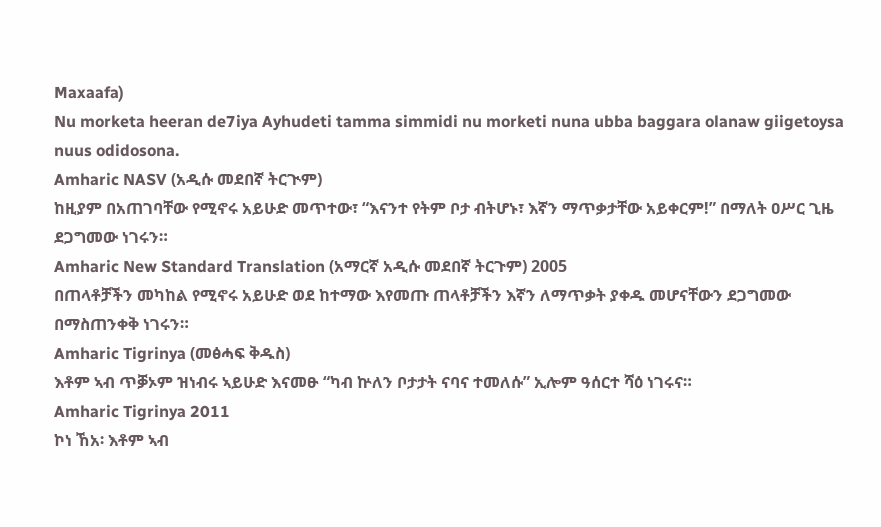Maxaafa)
Nu morketa heeran de7iya Ayhudeti tamma simmidi nu morketi nuna ubba baggara olanaw giigetoysa nuus odidosona.
Amharic NASV (አዲሱ መደበኛ ትርጒም)
ከዚያም በአጠገባቸው የሚኖሩ አይሁድ መጥተው፣ “እናንተ የትም ቦታ ብትሆኑ፣ እኛን ማጥቃታቸው አይቀርም!” በማለት ዐሥር ጊዜ ደጋግመው ነገሩን።
Amharic New Standard Translation (አማርኛ አዲሱ መደበኛ ትርጉም) 2005
በጠላቶቻችን መካከል የሚኖሩ አይሁድ ወደ ከተማው እየመጡ ጠላቶቻችን እኛን ለማጥቃት ያቀዱ መሆናቸውን ደጋግመው በማስጠንቀቅ ነገሩን።
Amharic Tigrinya (መፅሓፍ ቅዱስ)
እቶም ኣብ ጥቓኦም ዝነብሩ ኣይሁድ እናመፁ “ካብ ኵለን ቦታታት ናባና ተመለሱ” ኢሎም ዓሰርተ ሻዕ ነገሩና።
Amharic Tigrinya 2011
ኮነ ኸአ፡ እቶም ኣብ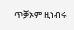ጥቓኦም ዚነብሩ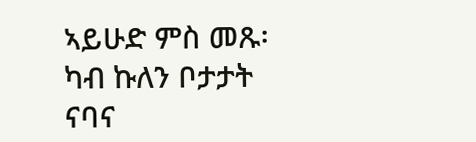ኣይሁድ ምስ መጹ፡ ካብ ኩለን ቦታታት ናባና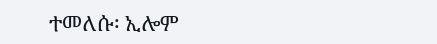ተመለሱ፡ ኢሎም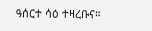ዓሰርተ ሳዕ ተዛረቡና።